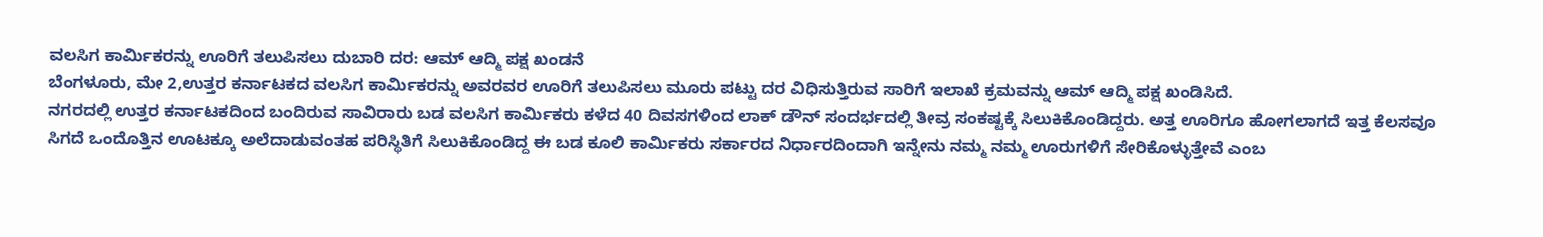ವಲಸಿಗ ಕಾರ್ಮಿಕರನ್ನು ಊರಿಗೆ ತಲುಪಿಸಲು ದುಬಾರಿ ದರ: ಆಮ್ ಆದ್ಮಿ ಪಕ್ಷ ಖಂಡನೆ
ಬೆಂಗಳೂರು, ಮೇ 2,ಉತ್ತರ ಕರ್ನಾಟಕದ ವಲಸಿಗ ಕಾರ್ಮಿಕರನ್ನು ಅವರವರ ಊರಿಗೆ ತಲುಪಿಸಲು ಮೂರು ಪಟ್ಟು ದರ ವಿಧಿಸುತ್ತಿರುವ ಸಾರಿಗೆ ಇಲಾಖೆ ಕ್ರಮವನ್ನು ಆಮ್ ಆದ್ಮಿ ಪಕ್ಷ ಖಂಡಿಸಿದೆ.
ನಗರದಲ್ಲಿ ಉತ್ತರ ಕರ್ನಾಟಕದಿಂದ ಬಂದಿರುವ ಸಾವಿರಾರು ಬಡ ವಲಸಿಗ ಕಾರ್ಮಿಕರು ಕಳೆದ 40 ದಿವಸಗಳಿಂದ ಲಾಕ್ ಡೌನ್ ಸಂದರ್ಭದಲ್ಲಿ ತೀವ್ರ ಸಂಕಷ್ಟಕ್ಕೆ ಸಿಲುಕಿಕೊಂಡಿದ್ದರು. ಅತ್ತ ಊರಿಗೂ ಹೋಗಲಾಗದೆ ಇತ್ತ ಕೆಲಸವೂ ಸಿಗದೆ ಒಂದೊತ್ತಿನ ಊಟಕ್ಕೂ ಅಲೆದಾಡುವಂತಹ ಪರಿಸ್ಥಿತಿಗೆ ಸಿಲುಕಿಕೊಂಡಿದ್ದ ಈ ಬಡ ಕೂಲಿ ಕಾರ್ಮಿಕರು ಸರ್ಕಾರದ ನಿರ್ಧಾರದಿಂದಾಗಿ ಇನ್ನೇನು ನಮ್ಮ ನಮ್ಮ ಊರುಗಳಿಗೆ ಸೇರಿಕೊಳ್ಳುತ್ತೇವೆ ಎಂಬ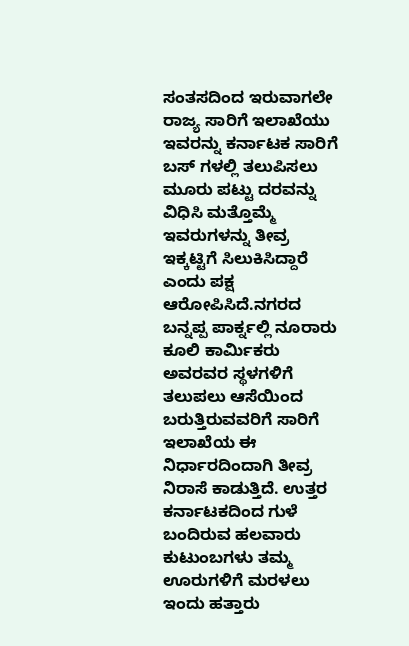ಸಂತಸದಿಂದ ಇರುವಾಗಲೇ ರಾಜ್ಯ ಸಾರಿಗೆ ಇಲಾಖೆಯು ಇವರನ್ನು ಕರ್ನಾಟಕ ಸಾರಿಗೆ ಬಸ್ ಗಳಲ್ಲಿ ತಲುಪಿಸಲು ಮೂರು ಪಟ್ಟು ದರವನ್ನು ವಿಧಿಸಿ ಮತ್ತೊಮ್ಮೆ ಇವರುಗಳನ್ನು ತೀವ್ರ ಇಕ್ಕಟ್ಟಿಗೆ ಸಿಲುಕಿಸಿದ್ದಾರೆ ಎಂದು ಪಕ್ಷ ಆರೋಪಿಸಿದೆ.ನಗರದ ಬನ್ನಪ್ಪ ಪಾರ್ಕ್ನಲ್ಲಿ ನೂರಾರು ಕೂಲಿ ಕಾರ್ಮಿಕರು ಅವರವರ ಸ್ಥಳಗಳಿಗೆ ತಲುಪಲು ಆಸೆಯಿಂದ ಬರುತ್ತಿರುವವರಿಗೆ ಸಾರಿಗೆ ಇಲಾಖೆಯ ಈ ನಿರ್ಧಾರದಿಂದಾಗಿ ತೀವ್ರ ನಿರಾಸೆ ಕಾಡುತ್ತಿದೆ. ಉತ್ತರ ಕರ್ನಾಟಕದಿಂದ ಗುಳೆ ಬಂದಿರುವ ಹಲವಾರು ಕುಟುಂಬಗಳು ತಮ್ಮ ಊರುಗಳಿಗೆ ಮರಳಲು ಇಂದು ಹತ್ತಾರು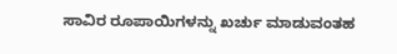ಸಾವಿರ ರೂಪಾಯಿಗಳನ್ನು ಖರ್ಚು ಮಾಡುವಂತಹ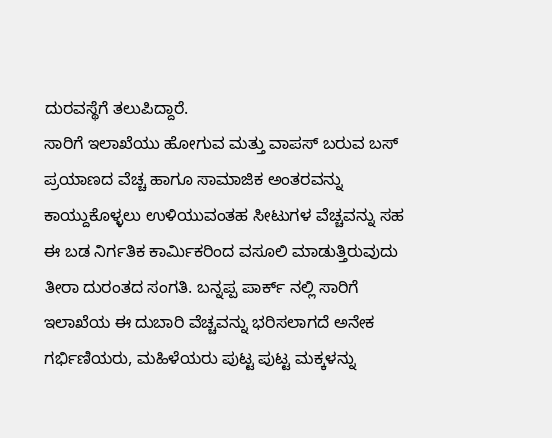ದುರವಸ್ಥೆಗೆ ತಲುಪಿದ್ದಾರೆ.
ಸಾರಿಗೆ ಇಲಾಖೆಯು ಹೋಗುವ ಮತ್ತು ವಾಪಸ್ ಬರುವ ಬಸ್ ಪ್ರಯಾಣದ ವೆಚ್ಚ ಹಾಗೂ ಸಾಮಾಜಿಕ ಅಂತರವನ್ನು ಕಾಯ್ದುಕೊಳ್ಳಲು ಉಳಿಯುವಂತಹ ಸೀಟುಗಳ ವೆಚ್ಚವನ್ನು ಸಹ ಈ ಬಡ ನಿರ್ಗತಿಕ ಕಾರ್ಮಿಕರಿಂದ ವಸೂಲಿ ಮಾಡುತ್ತಿರುವುದು ತೀರಾ ದುರಂತದ ಸಂಗತಿ. ಬನ್ನಪ್ಪ ಪಾರ್ಕ್ ನಲ್ಲಿ ಸಾರಿಗೆ ಇಲಾಖೆಯ ಈ ದುಬಾರಿ ವೆಚ್ಚವನ್ನು ಭರಿಸಲಾಗದೆ ಅನೇಕ ಗರ್ಭಿಣಿಯರು, ಮಹಿಳೆಯರು ಪುಟ್ಟ ಪುಟ್ಟ ಮಕ್ಕಳನ್ನು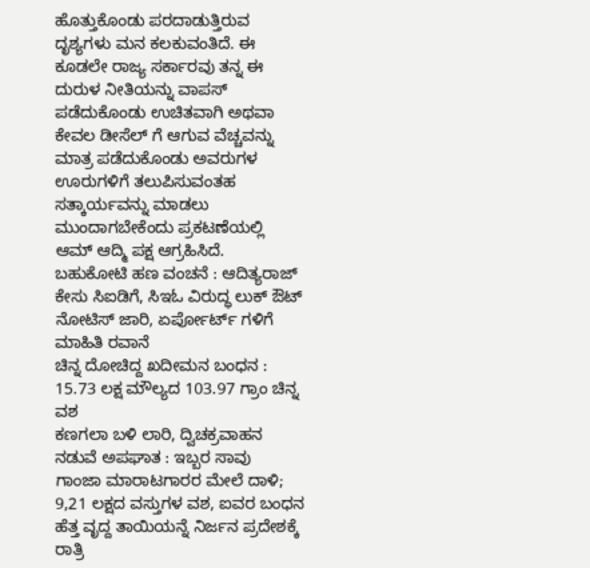ಹೊತ್ತುಕೊಂಡು ಪರದಾಡುತ್ತಿರುವ ದೃಶ್ಯಗಳು ಮನ ಕಲಕುವಂತಿದೆ. ಈ ಕೂಡಲೇ ರಾಜ್ಯ ಸರ್ಕಾರವು ತನ್ನ ಈ ದುರುಳ ನೀತಿಯನ್ನು ವಾಪಸ್ ಪಡೆದುಕೊಂಡು ಉಚಿತವಾಗಿ ಅಥವಾ ಕೇವಲ ಡೀಸೆಲ್ ಗೆ ಆಗುವ ವೆಚ್ಚವನ್ನು ಮಾತ್ರ ಪಡೆದುಕೊಂಡು ಅವರುಗಳ ಊರುಗಳಿಗೆ ತಲುಪಿಸುವಂತಹ ಸತ್ಕಾರ್ಯವನ್ನು ಮಾಡಲು ಮುಂದಾಗಬೇಕೆಂದು ಪ್ರಕಟಣೆಯಲ್ಲಿ ಆಮ್ ಆದ್ಮಿ ಪಕ್ಷ ಆಗ್ರಹಿಸಿದೆ.
ಬಹುಕೋಟಿ ಹಣ ವಂಚನೆ : ಆದಿತ್ಯರಾಜ್ ಕೇಸು ಸಿಐಡಿಗೆ, ಸಿಇಓ ವಿರುದ್ಧ ಲುಕ್ ಔಟ್ ನೋಟಿಸ್ ಜಾರಿ, ಏರ್ಪೋರ್ಟ್ ಗಳಿಗೆ ಮಾಹಿತಿ ರವಾನೆ
ಚಿನ್ನ ದೋಚಿದ್ದ ಖದೀಮನ ಬಂಧನ : 15.73 ಲಕ್ಷ ಮೌಲ್ಯದ 103.97 ಗ್ರಾಂ ಚಿನ್ನ ವಶ
ಕಣಗಲಾ ಬಳಿ ಲಾರಿ, ದ್ವಿಚಕ್ರವಾಹನ ನಡುವೆ ಅಪಘಾತ : ಇಬ್ಬರ ಸಾವು
ಗಾಂಜಾ ಮಾರಾಟಗಾರರ ಮೇಲೆ ದಾಳಿ; 9,21 ಲಕ್ಷದ ವಸ್ತುಗಳ ವಶ, ಐವರ ಬಂಧನ
ಹೆತ್ತ ವೃದ್ದ ತಾಯಿಯನ್ನೆ ನಿರ್ಜನ ಪ್ರದೇಶಕ್ಕೆ ರಾತ್ರಿ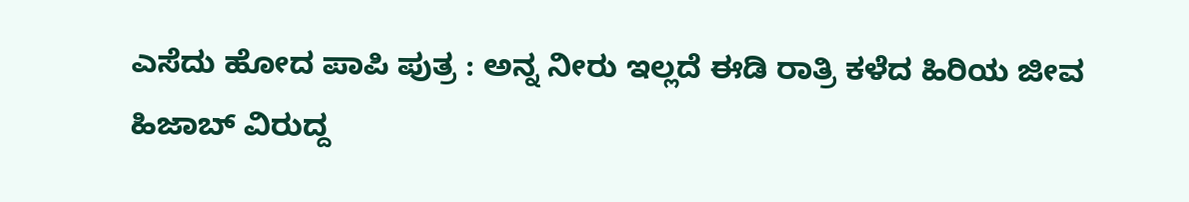ಎಸೆದು ಹೋದ ಪಾಪಿ ಪುತ್ರ : ಅನ್ನ ನೀರು ಇಲ್ಲದೆ ಈಡಿ ರಾತ್ರಿ ಕಳೆದ ಹಿರಿಯ ಜೀವ
ಹಿಜಾಬ್ ವಿರುದ್ದ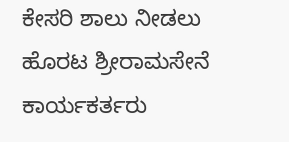ಕೇಸರಿ ಶಾಲು ನೀಡಲು ಹೊರಟ ಶ್ರೀರಾಮಸೇನೆ ಕಾರ್ಯಕರ್ತರು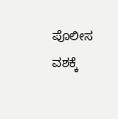ಪೊಲೀಸ ವಶಕ್ಕೆ